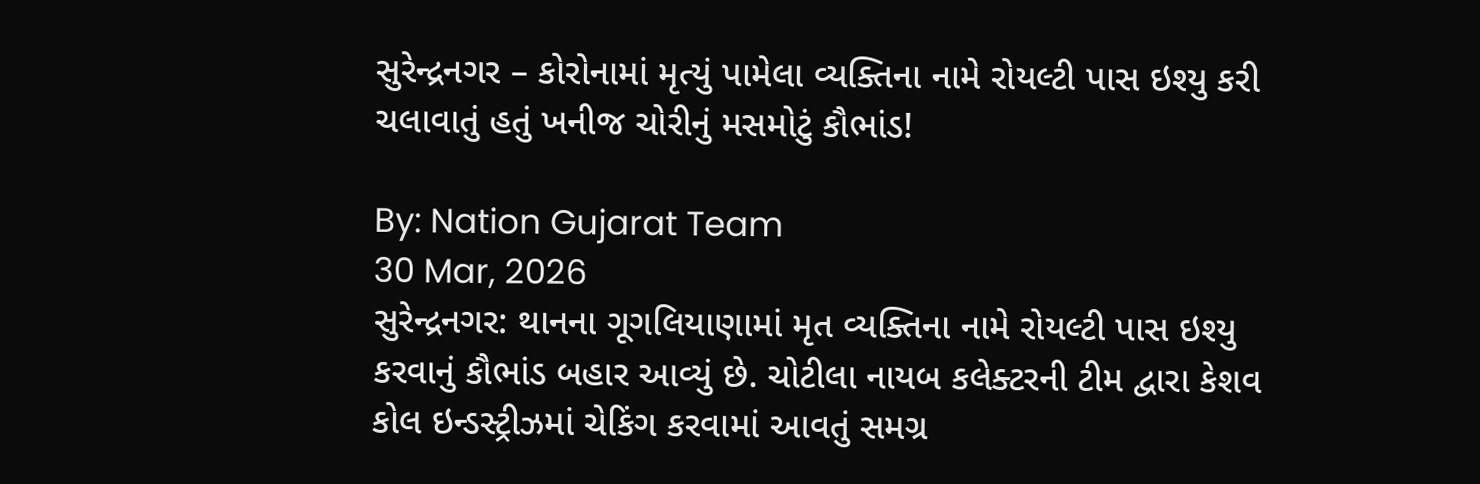સુરેન્દ્રનગર – કોરોનામાં મૃત્યું પામેલા વ્યક્તિના નામે રોયલ્ટી પાસ ઇશ્યુ કરી ચલાવાતું હતું ખનીજ ચોરીનું મસમોટું કૌભાંડ!

By: Nation Gujarat Team
30 Mar, 2026
સુરેન્દ્રનગર: થાનના ગૂગલિયાણામાં મૃત વ્યક્તિના નામે રોયલ્ટી પાસ ઇશ્યુ કરવાનું કૌભાંડ બહાર આવ્યું છે. ચોટીલા નાયબ કલેક્ટરની ટીમ દ્વારા કેશવ કોલ ઇન્ડસ્ટ્રીઝમાં ચેકિંગ કરવામાં આવતું સમગ્ર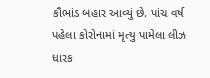કૌભાંડ બહાર આવ્યું છે. પાંચ વર્ષ પહેલા કોરોનામાં મૃત્યુ પામેલા લીઝ ધારક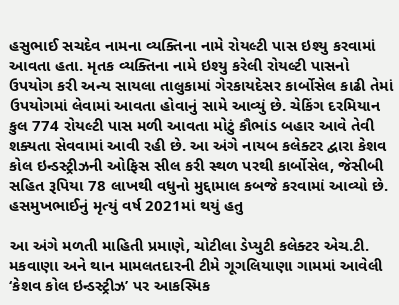હસુભાઈ સચદેવ નામના વ્યક્તિના નામે રોયલ્ટી પાસ ઇશ્યુ કરવામાં આવતા હતા. મૃતક વ્યક્તિના નામે ઇશ્યુ કરેલી રોયલ્ટી પાસનો ઉપયોગ કરી અન્ય સાયલા તાલુકામાં ગેરકાયદેસર કાર્બોસેલ કાઢી તેમાં ઉપયોગમાં લેવામાં આવતા હોવાનું સામે આવ્યું છે. ચેકિંગ દરમિયાન કુલ 774 રોયલ્ટી પાસ મળી આવતા મોટું કૌભાંડ બહાર આવે તેવી શક્યતા સેવવામાં આવી રહી છે. આ અંગે નાયબ કલેક્ટર દ્વારા કેશવ કોલ ઇન્ડસ્ટ્રીઝની ઓફિસ સીલ કરી સ્થળ પરથી કાર્બોસેલ, જેસીબી સહિત રૂપિયા 78 લાખથી વધુનો મુદ્દામાલ કબજે કરવામાં આવ્યો છે.
હસમુખભાઈનું મૃત્યું વર્ષ 2021માં થયું હતુ

આ અંગે મળતી માહિતી પ્રમાણે, ચોટીલા ડેપ્યુટી કલેક્ટર એચ.ટી. મકવાણા અને થાન મામલતદારની ટીમે ગૂગલિયાણા ગામમાં આવેલી ‘કેશવ કોલ ઇન્ડસ્ટ્રીઝ’ પર આકસ્મિક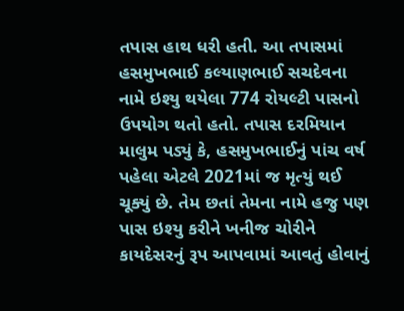તપાસ હાથ ધરી હતી. આ તપાસમાં હસમુખભાઈ કલ્યાણભાઈ સચદેવના નામે ઇશ્યુ થયેલા 774 રોયલ્ટી પાસનો ઉપયોગ થતો હતો. તપાસ દરમિયાન માલુમ પડ્યું કે, હસમુખભાઈનું પાંચ વર્ષ પહેલા એટલે 2021માં જ મૃત્યું થઈ ચૂક્યું છે. તેમ છતાં તેમના નામે હજુ પણ પાસ ઇશ્યુ કરીને ખનીજ ચોરીને કાયદેસરનું રૂપ આપવામાં આવતું હોવાનું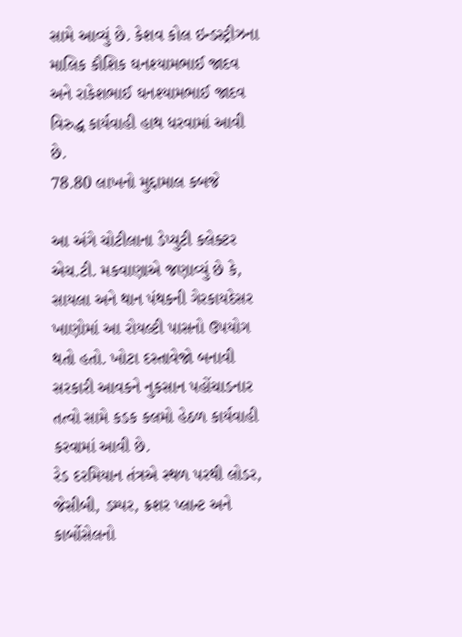સામે આવ્યું છે. કેશવ કોલ ઇન્ડસ્ટ્રીઝના માલિક કૌશિક ઘનશ્યામભાઈ જાદવ અને રાકેશભાઈ ઘનશ્યામભાઈ જાદવ વિરુદ્ધ કાર્યવાહી હાથ ધરવામાં આવી છે.
78.80 લાખનો મુદ્દામાલ કબજે

આ અંગે ચોટીલાના ડેપ્યુટી કલેક્ટર એચ.ટી. મકવાણાએ જણાવ્યું છે કે, સાયલા અને થાન પંથકની ગેરકાયદેસર ખાણોમાં આ રોયલ્ટી પાસનો ઉપયોગ થતો હતો. ખોટા દસ્તાવેજો બનાવી સરકારી આવકને નુકસાન પહોંચાડનાર તત્વો સામે કડક કલમો હેઠળ કાર્યવાહી કરવામાં આવી છે.
રેડ દરમિયાન તંત્રએ સ્થળ પરથી લોડર, જેસીબી, ડમ્પર, ક્રશર પ્લાન્ટ અને કાર્બોસેલનો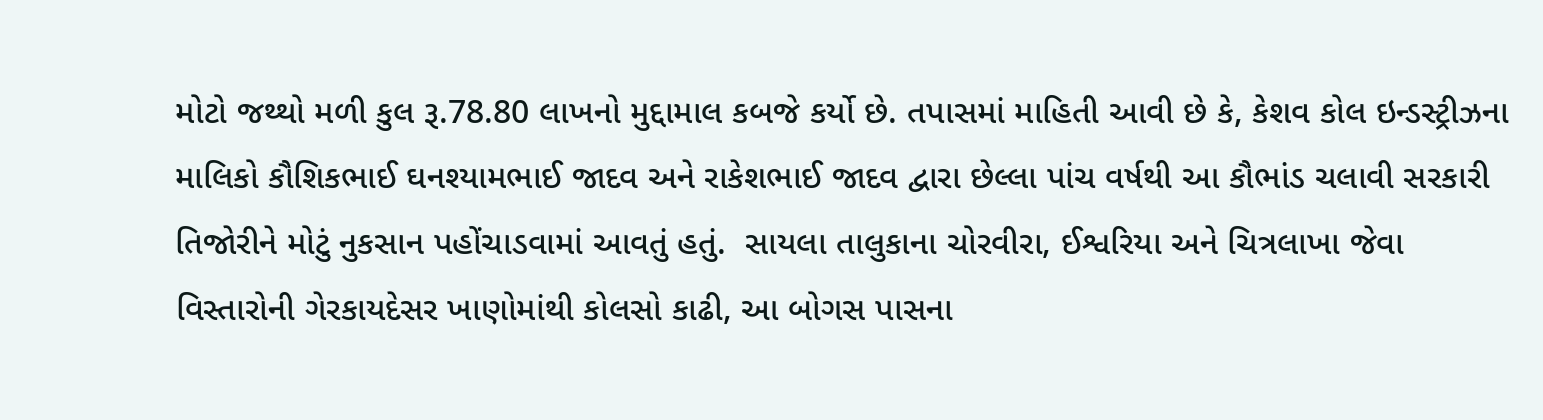મોટો જથ્થો મળી કુલ રૂ.78.80 લાખનો મુદ્દામાલ કબજે કર્યો છે. તપાસમાં માહિતી આવી છે કે, કેશવ કોલ ઇન્ડસ્ટ્રીઝના માલિકો કૌશિકભાઈ ઘનશ્યામભાઈ જાદવ અને રાકેશભાઈ જાદવ દ્વારા છેલ્લા પાંચ વર્ષથી આ કૌભાંડ ચલાવી સરકારી તિજોરીને મોટું નુકસાન પહોંચાડવામાં આવતું હતું.  સાયલા તાલુકાના ચોરવીરા, ઈશ્વરિયા અને ચિત્રલાખા જેવા વિસ્તારોની ગેરકાયદેસર ખાણોમાંથી કોલસો કાઢી, આ બોગસ પાસના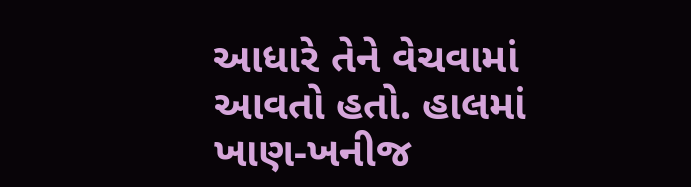આધારે તેને વેચવામાં આવતો હતો. હાલમાં ખાણ-ખનીજ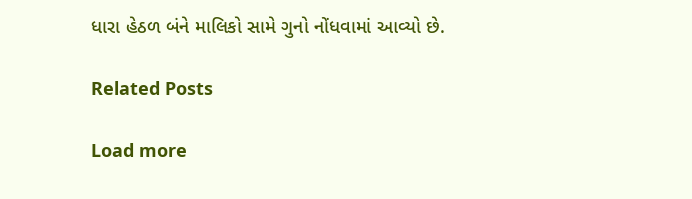ધારા હેઠળ બંને માલિકો સામે ગુનો નોંધવામાં આવ્યો છે.

Related Posts

Load more